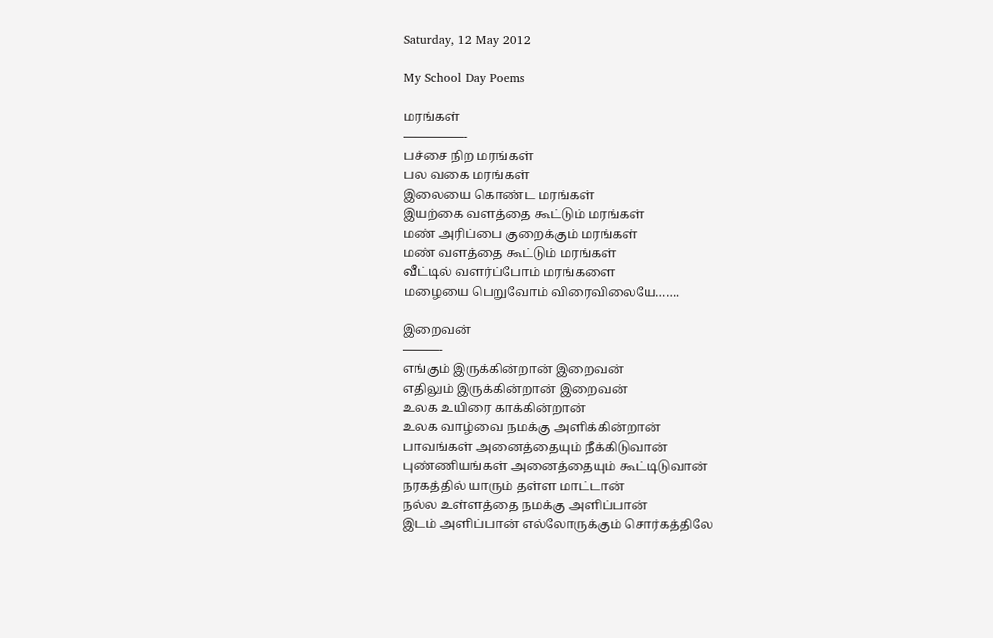Saturday, 12 May 2012

My School Day Poems

மரங்கள்
—————-
பச்சை நிற மரங்கள்
பல வகை மரங்கள்
இலையை கொண்ட மரங்கள்
இயற்கை வளத்தை கூட்டும் மரங்கள்
மண் அரிப்பை குறைக்கும் மரங்கள்
மண் வளத்தை கூட்டும் மரங்கள்
வீட்டில் வளர்ப்போம் மரங்களை
மழையை பெறுவோம் விரைவிலையே…….

இறைவன்
———-
எங்கும் இருக்கின்றான் இறைவன்
எதிலும் இருக்கின்றான் இறைவன்
உலக உயிரை காக்கின்றான்
உலக வாழ்வை நமக்கு அளிக்கின்றான்
பாவங்கள் அனைத்தையும் நீக்கிடுவான்
புண்ணியங்கள் அனைத்தையும் கூட்டிடுவான்
நரகத்தில் யாரும் தள்ள மாட்டான்
நல்ல உள்ளத்தை நமக்கு அளிப்பான்
இடம் அளிப்பான் எல்லோருக்கும் சொர்கத்திலே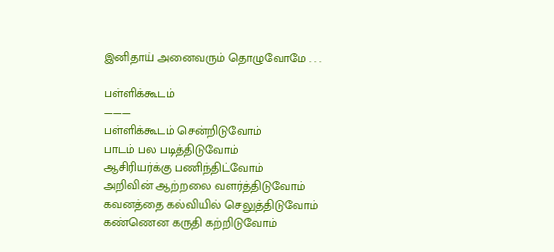இனிதாய் அனைவரும் தொழுவோமே . . .

பள்ளிக்கூடம்
———
பள்ளிக்கூடம் சென்றிடுவோம்
பாடம் பல படித்திடுவோம்
ஆசிரியர்க்கு பணிந்திட்வோம்
அறிவின் ஆற்றலை வளர்த்திடுவோம்
கவனத்தை கல்வியில் செலுத்திடுவோம்
கண்ணென கருதி கற்றிடுவோம்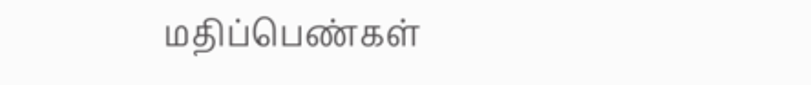மதிப்பெண்கள்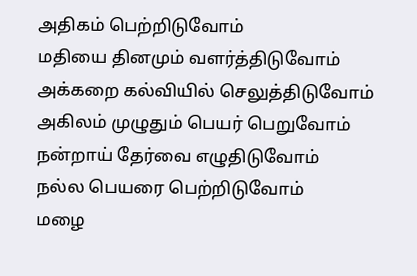அதிகம் பெற்றிடுவோம்
மதியை தினமும் வளர்த்திடுவோம்
அக்கறை கல்வியில் செலுத்திடுவோம்
அகிலம் முழுதும் பெயர் பெறுவோம்
நன்றாய் தேர்வை எழுதிடுவோம்
நல்ல பெயரை பெற்றிடுவோம்
மழை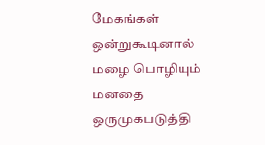மேகங்கள் ஒன்றுகூடினால்
மழை பொழியும்
மனதை ஒருமுகபடுத்தி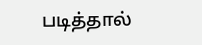படித்தால்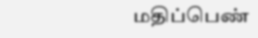மதிப்பெண்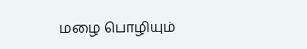மழை பொழியும்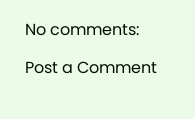No comments:

Post a Comment